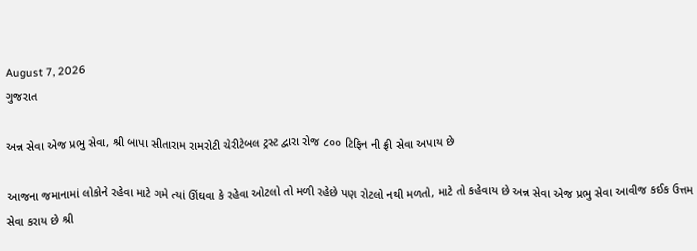August 7, 2026
ગુજરાત

અન્ન સેવા એજ પ્રભુ સેવા, શ્રી બાપા સીતારામ રામરોટી ચેરીટેબલ ટ્રસ્ટ દ્વારા રોજ ૮૦૦ ટિફિન ની ફ્રી સેવા અપાય છે

આજના જમાનામાં લોકોને રહેવા માટે ગમે ત્યાં ઊંઘવા કે રહેવા ઓટલો તો મળી રહેછે પણ રોટલો નથી મળતો, માટે તો કહેવાય છે અન્ન સેવા એજ પ્રભુ સેવા આવીજ કઈક ઉત્તમ સેવા કરાય છે શ્રી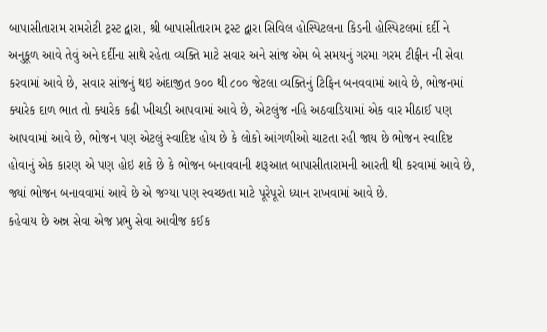બાપાસીતારામ રામરોટી ટ્રસ્ટ દ્વારા, શ્રી બાપાસીતારામ ટ્રસ્ટ દ્વારા સિવિલ હોસ્પિટલના કિડની હોસ્પિટલમાં દર્દી ને અનુકૂળ આવે તેવું અને દર્દીના સાથે રહેતા વ્યક્તિ માટે સવાર અને સાંજ એમ બે સમયનું ગરમા ગરમ ટીફીન ની સેવા કરવામાં આવે છે, સવાર સાંજનું થઇ અંદાજીત ૭૦૦ થી ૮૦૦ જેટલા વ્યક્તિનું ટિફિન બનવવામાં આવે છે, ભોજનમાં ક્યારેક દાળ ભાત તો ક્યારેક કઢી ખીચડી આપવામાં આવે છે, એટલુંજ નહિ અઠવાડિયામાં એક વાર મીઠાઈ પણ આપવામાં આવે છે, ભોજન પણ એટલું સ્વાદિષ્ટ હોય છે કે લોકો આંગળીઓ ચાટતા રહી જાય છે ભોજન સ્વાદિષ્ટ હોવાનું એક કારણ એ પણ હોઇ શકે છે કે ભોજન બનાવવાની શરૂઆત બાપાસીતારામની આરતી થી કરવામાં આવે છે,
જ્યાં ભોજન બનાવવામાં આવે છે એ જગ્યા પણ સ્વચ્છતા માટે પૂરેપૂરો ધ્યાન રાખવામાં આવે છે.
કહેવાય છે અન્ન સેવા એજ પ્રભુ સેવા આવીજ કઈક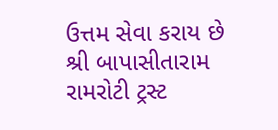ઉત્તમ સેવા કરાય છે શ્રી બાપાસીતારામ રામરોટી ટ્રસ્ટ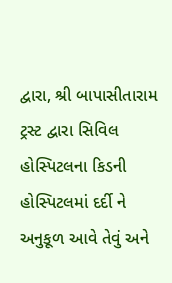દ્વારા, શ્રી બાપાસીતારામ ટ્રસ્ટ દ્વારા સિવિલ હોસ્પિટલના કિડની હોસ્પિટલમાં દર્દી ને અનુકૂળ આવે તેવું અને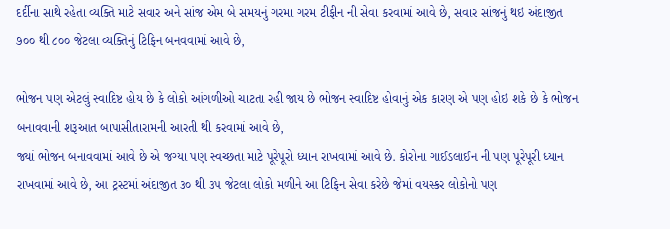દર્દીના સાથે રહેતા વ્યક્તિ માટે સવાર અને સાંજ એમ બે સમયનું ગરમા ગરમ ટીફીન ની સેવા કરવામાં આવે છે, સવાર સાંજનું થઇ અંદાજીત ૭૦૦ થી ૮૦૦ જેટલા વ્યક્તિનું ટિફિન બનવવામાં આવે છે,

ભોજન પણ એટલું સ્વાદિષ્ટ હોય છે કે લોકો આંગળીઓ ચાટતા રહી જાય છે ભોજન સ્વાદિષ્ટ હોવાનું એક કારણ એ પણ હોઇ શકે છે કે ભોજન બનાવવાની શરૂઆત બાપાસીતારામની આરતી થી કરવામાં આવે છે,
જ્યાં ભોજન બનાવવામાં આવે છે એ જગ્યા પણ સ્વચ્છતા માટે પૂરેપૂરો ધ્યાન રાખવામાં આવે છે. કોરોના ગાઈડલાઈન ની પણ પૂરેપૂરી ધ્યાન રાખવામાં આવે છે, આ ટ્રસ્ટમાં અંદાજીત ૩૦ થી ૩૫ જેટલા લોકો મળીને આ ટિફિન સેવા કરેછે જેમાં વયસ્કર લોકોનો પણ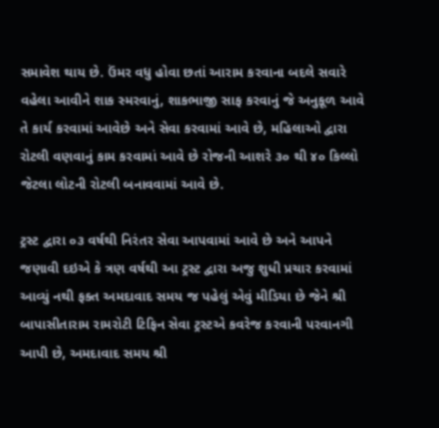સમાવેશ થાય છે. ઉંમર વધુ હોવા છતાં આરામ કરવાના બદલે સવારે વહેલા આવીને શાક સ્મરવાનું, શાકભાજી સાફ કરવાનું જે અનુકૂળ આવે તે કાર્ય કરવામાં આવેછે અને સેવા કરવામાં આવે છે, મહિલાઓ દ્વારા રોટલી વણવાનું કામ કરવામાં આવે છે રોજની આશરે ૩૦ થી ૪૦ કિલ્લો જેટલા લોટની રોટલી બનાવવામાં આવે છે.

ટ્રસ્ટ દ્વારા ૦૩ વર્ષથી નિરંતર સેવા આપવામાં આવે છે અને આપને જણાવી દઇએ કે ત્રણ વર્ષથી આ ટ્રસ્ટ દ્વારા અજુ શુધી પ્રચાર કરવામાં આવ્યું નથી ફક્ત અમદાવાદ સમય જ પહેલું એવું મીડિયા છે જેને શ્રી બાપાસીતારામ રામરોટી ટિફિન સેવા ટ્રસ્ટએ કવરેજ કરવાની પરવાનગી આપી છે, અમદાવાદ સમય શ્રી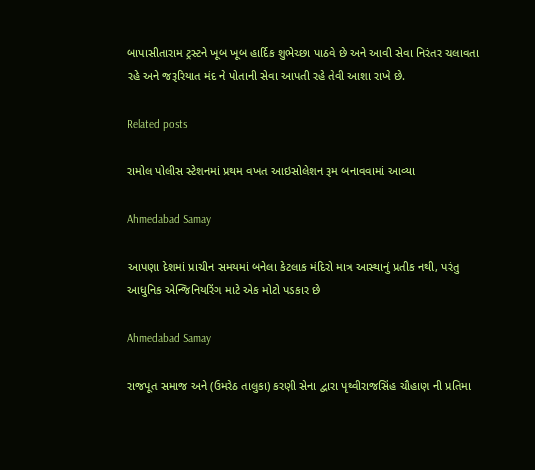બાપાસીતારામ ટ્રસ્ટને ખૂબ ખૂબ હાર્દિક શુભેચ્છા પાઠવે છે અને આવી સેવા નિરંતર ચલાવતા રહે અને જરૂરિયાત મંદ ને પોતાની સેવા આપતી રહે તેવી આશા રાખે છે.

Related posts

રામોલ પોલીસ સ્ટેશનમાં પ્રથમ વખત આઇસોલેશન રૂમ બનાવવામાં આવ્યા

Ahmedabad Samay

આપણા દેશમાં પ્રાચીન સમયમાં બનેલા કેટલાક મંદિરો માત્ર આસ્થાનું પ્રતીક નથી, પરંતુ આધુનિક એન્જિનિયરિંગ માટે એક મોટો પડકાર છે

Ahmedabad Samay

રાજપૂત સમાજ અને (ઉમરેઠ તાલુકા) કરણી સેના દ્વારા પૃથ્વીરાજસિંહ ચૌહાણ ની પ્રતિમા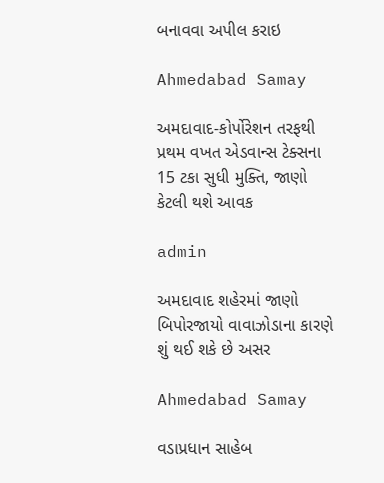બનાવવા અપીલ કરાઇ

Ahmedabad Samay

અમદાવાદ-કોર્પોરેશન તરફથી પ્રથમ વખત એડવાન્સ ટેક્સના 15 ટકા સુધી મુક્તિ, જાણો કેટલી થશે આવક

admin

અમદાવાદ શહેરમાં જાણો બિપોરજાયો વાવાઝોડાના કારણે શું થઈ શકે છે અસર

Ahmedabad Samay

વડાપ્રધાન સાહેબ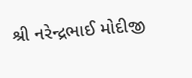શ્રી નરેન્દ્રભાઈ મોદીજી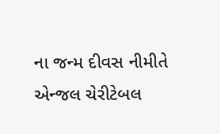ના જન્મ દીવસ નીમીતે એન્જલ ચેરીટેબલ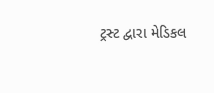ટ્રસ્ટ દ્વારા મેડિકલ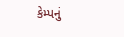કેમ્પનું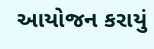આયોજન કરાયું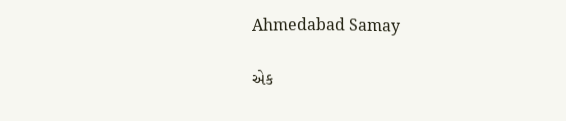Ahmedabad Samay

એક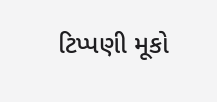ટિપ્પણી મૂકો